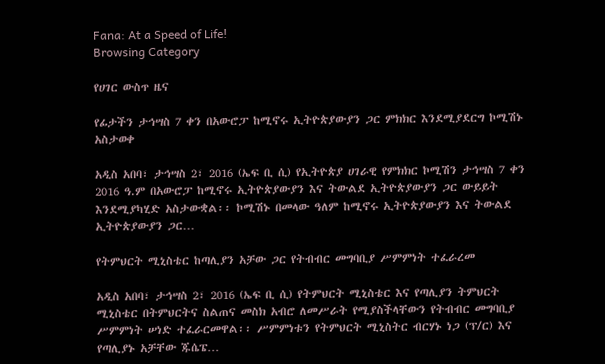Fana: At a Speed of Life!
Browsing Category

የሀገር ውስጥ ዜና

የፊታችን ታኅሣስ 7 ቀን በአውሮፓ ከሚኖሩ ኢትዮጵያውያን ጋር ምክክር እንደሚያደርግ ኮሚሽኑ አስታወቀ

አዲስ አበባ፣ ታኅሣስ 2፣ 2016 (ኤፍ ቢ ሲ) የኢትዮጵያ ሀገራዊ የምክክር ኮሚሽን ታኅሣስ 7 ቀን 2016 ዓ.ም በአውሮፓ ከሚኖሩ ኢትዮጵያውያን እና ትውልደ ኢትዮጵያውያን ጋር ውይይት እንደሚያካሂድ አስታውቋል፡፡ ኮሚሽኑ በመላው ዓለም ከሚኖሩ ኢትዮጵያውያን እና ትውልደ ኢትዮጵያውያን ጋር…

የትምህርት ሚኒስቴር ከጣሊያን አቻው ጋር የትብብር መግባቢያ ሥምምነት ተፈራረመ

አዲስ አበባ፣ ታኅሣስ 2፣ 2016 (ኤፍ ቢ ሲ) የትምህርት ሚኒስቴር እና የጣሊያን ትምህርት ሚኒስቴር በትምህርትና ስልጠና መስክ አብሮ ለመሥራት የሚያስችላቸውን የትብብር መግባቢያ ሥምምነት ሠነድ ተፈራርመዋል፡፡ ሥምምነቱን የትምህርት ሚኒስትር ብርሃኑ ነጋ (ፕ/ር) እና የጣሊያኑ አቻቸው ጁሴፔ…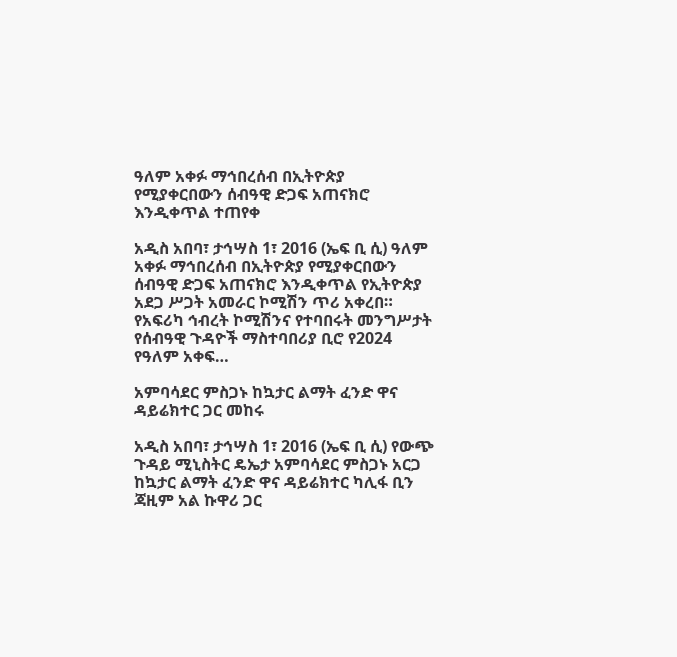ዓለም አቀፉ ማኅበረሰብ በኢትዮጵያ የሚያቀርበውን ሰብዓዊ ድጋፍ አጠናክሮ እንዲቀጥል ተጠየቀ

አዲስ አበባ፣ ታኅሣስ 1፣ 2016 (ኤፍ ቢ ሲ) ዓለም አቀፉ ማኅበረሰብ በኢትዮጵያ የሚያቀርበውን ሰብዓዊ ድጋፍ አጠናክሮ እንዲቀጥል የኢትዮጵያ አደጋ ሥጋት አመራር ኮሚሽን ጥሪ አቀረበ። የአፍሪካ ኅብረት ኮሚሽንና የተባበሩት መንግሥታት የሰብዓዊ ጉዳዮች ማስተባበሪያ ቢሮ የ2024 የዓለም አቀፍ…

አምባሳደር ምስጋኑ ከኳታር ልማት ፈንድ ዋና ዳይሬክተር ጋር መከሩ

አዲስ አበባ፣ ታኅሣስ 1፣ 2016 (ኤፍ ቢ ሲ) የውጭ ጉዳይ ሚኒስትር ዴኤታ አምባሳደር ምስጋኑ አርጋ ከኳታር ልማት ፈንድ ዋና ዳይሬክተር ካሊፋ ቢን ጃዚም አል ኩዋሪ ጋር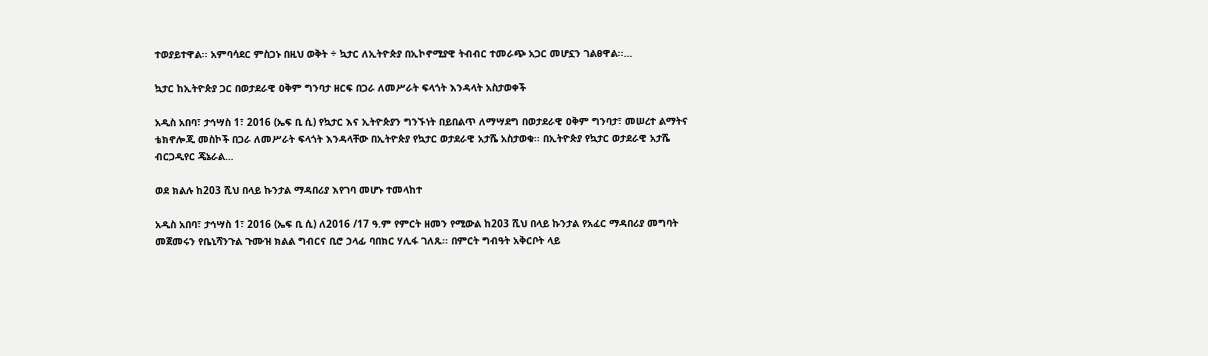ተወያይተዋል፡፡ አምባሳደር ምስጋኑ በዚህ ወቅት ÷ ኳታር ለኢትዮጵያ በኢኮኖሚያዊ ትብብር ተመራጭ አጋር መሆኗን ገልፀዋል፡፡…

ኳታር ከኢትዮጵያ ጋር በወታደራዊ ዐቅም ግንባታ ዘርፍ በጋራ ለመሥራት ፍላጎት እንዳላት አስታወቀች

አዲስ አበባ፣ ታኅሣስ 1፣ 2016 (ኤፍ ቢ ሲ) የኳታር እና ኢትዮጵያን ግንኙነት በይበልጥ ለማሣደግ በወታደራዊ ዐቅም ግንባታ፣ መሠረተ ልማትና ቴክኖሎጂ መስኮች በጋራ ለመሥራት ፍላጎት እንዳላቸው በኢትዮጵያ የኳታር ወታደራዊ አታሼ አስታወቁ፡፡ በኢትዮጵያ የኳታር ወታደራዊ አታሼ ብርጋዲየር ጄኔራል…

ወደ ክልሉ ከ203 ሺህ በላይ ኩንታል ማዳበሪያ እየገባ መሆኑ ተመላከተ

አዲስ አበባ፣ ታኅሣስ 1፣ 2016 (ኤፍ ቢ ሲ) ለ2016 /17 ዓ.ም የምርት ዘመን የሚውል ከ203 ሺህ በላይ ኩንታል የአፈር ማዳበሪያ መግባት መጀመሩን የቤኒሻንጉል ጉሙዝ ክልል ግብርና ቢሮ ኃላፊ ባበክር ሃሊፋ ገለጹ፡፡ በምርት ግብዓት አቅርቦት ላይ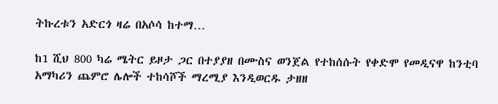ትኩረቱን አድርጎ ዛሬ በአሶሳ ከተማ…

ከ1 ሺህ 800 ካሬ ሜትር ይዞታ ጋር በተያያዘ በሙስና ወንጀል የተከሰሱት የቀድሞ የመዲናዋ ከንቲባ አማካሪን ጨምሮ ሌሎች ተከሳሾች ማረሚያ እንዲወርዱ ታዘዘ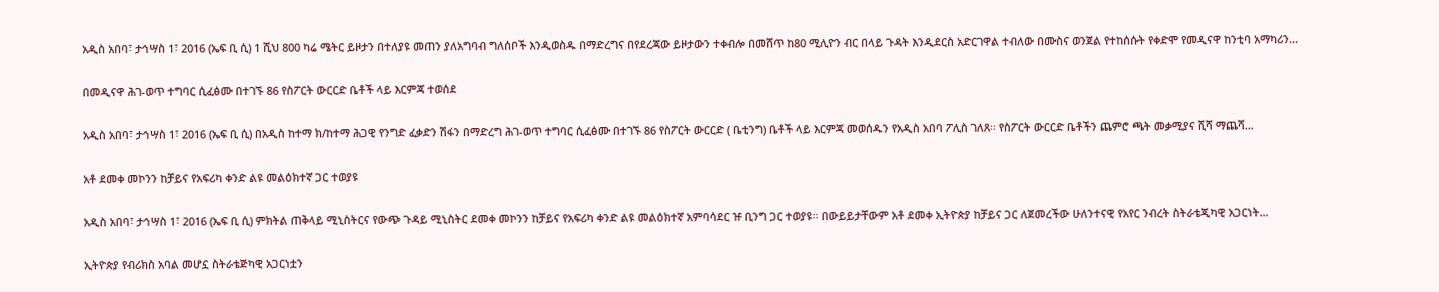አዲስ አበባ፣ ታኅሣስ 1፣ 2016 (ኤፍ ቢ ሲ) 1 ሺህ 800 ካሬ ሜትር ይዞታን በተለያዩ መጠን ያለአግባብ ግለሰቦች እንዲወስዱ በማድረግና በየደረጃው ይዞታውን ተቀብሎ በመሸጥ ከ80 ሚሊዮን ብር በላይ ጉዳት እንዲደርስ አድርገዋል ተብለው በሙስና ወንጀል የተከሰሱት የቀድሞ የመዲናዋ ከንቲባ አማካሪን…

በመዲናዋ ሕገ-ወጥ ተግባር ሲፈፅሙ በተገኙ 86 የስፖርት ውርርድ ቤቶች ላይ እርምጃ ተወሰደ

አዲስ አበባ፣ ታኅሣስ 1፣ 2016 (ኤፍ ቢ ሲ) በአዲስ ከተማ ክ/ከተማ ሕጋዊ የንግድ ፈቃድን ሽፋን በማድረግ ሕገ-ወጥ ተግባር ሲፈፅሙ በተገኙ 86 የስፖርት ውርርድ ( ቤቲንግ) ቤቶች ላይ እርምጃ መወሰዱን የአዲስ አበባ ፖሊስ ገለጸ፡፡ የስፖርት ውርርድ ቤቶችን ጨምሮ ጫት መቃሚያና ሺሻ ማጨሻ…

አቶ ደመቀ መኮንን ከቻይና የአፍሪካ ቀንድ ልዩ መልዕክተኛ ጋር ተወያዩ

አዲስ አበባ፣ ታኅሣስ 1፣ 2016 (ኤፍ ቢ ሲ) ምክትል ጠቅላይ ሚኒስትርና የውጭ ጉዳይ ሚኒስትር ደመቀ መኮንን ከቻይና የአፍሪካ ቀንድ ልዩ መልዕክተኛ አምባሳደር ዡ ቢንግ ጋር ተወያዩ፡፡ በውይይታቸውም አቶ ደመቀ ኢትዮጵያ ከቻይና ጋር ለጀመረችው ሁለንተናዊ የአየር ንብረት ስትራቴጂካዊ አጋርነት…

ኢትዮጵያ የብሪክስ አባል መሆኗ ስትራቴጅካዊ አጋርነቷን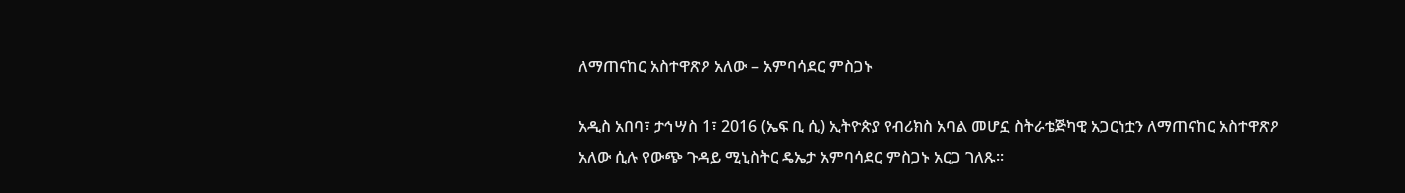ለማጠናከር አስተዋጽዖ አለው – አምባሳደር ምስጋኑ

አዲስ አበባ፣ ታኅሣስ 1፣ 2016 (ኤፍ ቢ ሲ) ኢትዮጵያ የብሪክስ አባል መሆኗ ስትራቴጅካዊ አጋርነቷን ለማጠናከር አስተዋጽዖ አለው ሲሉ የውጭ ጉዳይ ሚኒስትር ዴኤታ አምባሳደር ምስጋኑ አርጋ ገለጹ፡፡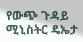የውጭ ጉዳይ ሚኒስትር ዴኤታ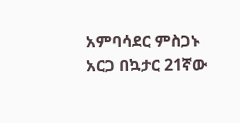አምባሳደር ምስጋኑ አርጋ በኳታር 21ኛው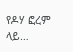የዶሃ ፎረም ላይ…